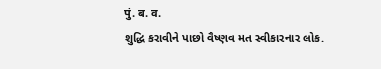पुं. ब. व.
શુદ્ધિ કરાવીને પાછો વૈષ્ણવ મત સ્વીકારનાર લોક.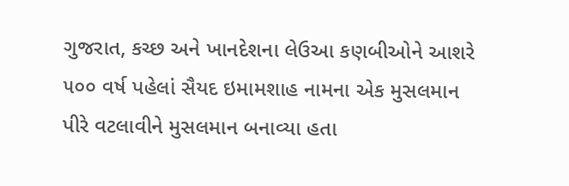ગુજરાત, કચ્છ અને ખાનદેશના લેઉઆ કણબીઓને આશરે ૫૦૦ વર્ષ પહેલાં સૈયદ ઇમામશાહ નામના એક મુસલમાન પીરે વટલાવીને મુસલમાન બનાવ્યા હતા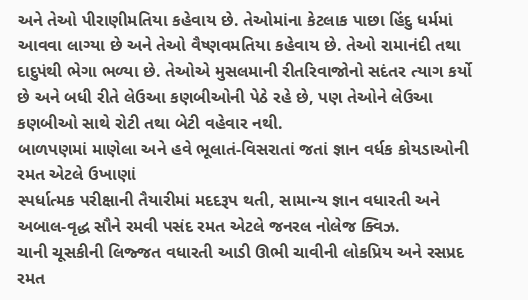અને તેઓ પીરાણીમતિયા કહેવાય છે. તેઓમાંના કેટલાક પાછા હિંદુ ધર્મમાં આવવા લાગ્યા છે અને તેઓ વૈષ્ણવમતિયા કહેવાય છે. તેઓ રામાનંદી તથા દાદુપંથી ભેગા ભળ્યા છે. તેઓએ મુસલમાની રીતરિવાજોનો સદંતર ત્યાગ કર્યો છે અને બધી રીતે લેઉઆ કણબીઓની પેઠે રહે છે, પણ તેઓને લેઉઆ કણબીઓ સાથે રોટી તથા બેટી વહેવાર નથી.
બાળપણમાં માણેલા અને હવે ભૂલાતં-વિસરાતાં જતાં જ્ઞાન વર્ધક કોયડાઓની રમત એટલે ઉખાણાં
સ્પર્ધાત્મક પરીક્ષાની તૈયારીમાં મદદરૂપ થતી, સામાન્ય જ્ઞાન વધારતી અને અબાલ-વૃદ્ધ સૌને રમવી પસંદ રમત એટલે જનરલ નોલેજ ક્વિઝ.
ચાની ચૂસકીની લિજ્જત વધારતી આડી ઊભી ચાવીની લોકપ્રિય અને રસપ્રદ રમત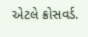એટલે ક્રોસવર્ડ.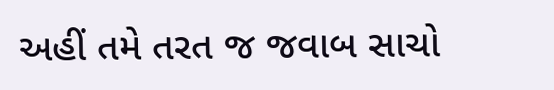અહીં તમે તરત જ જવાબ સાચો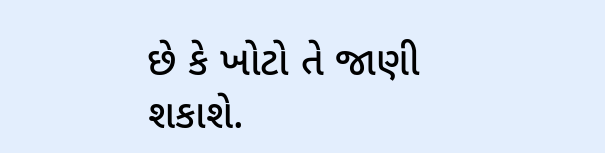છે કે ખોટો તે જાણી શકાશે.